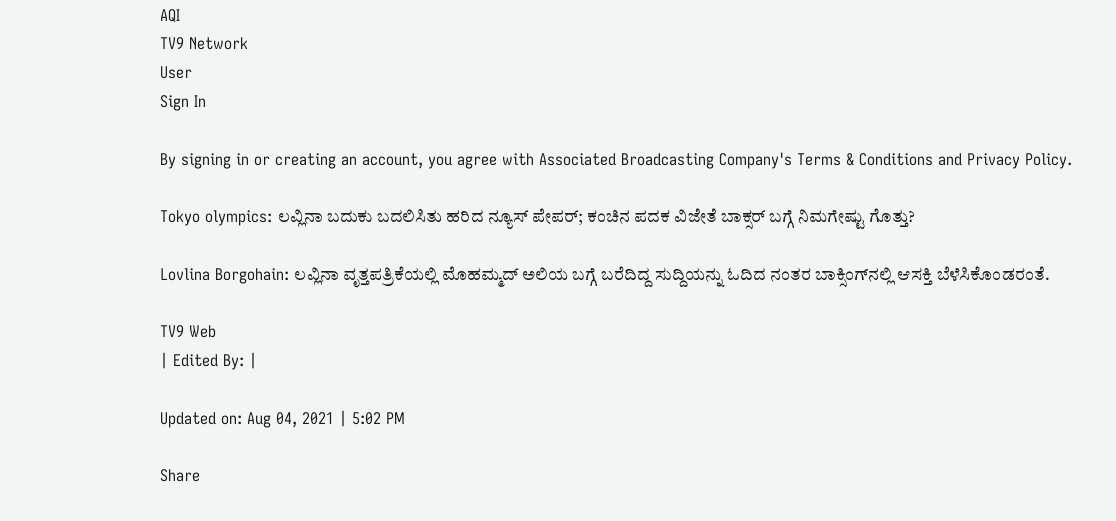AQI
TV9 Network
User
Sign In

By signing in or creating an account, you agree with Associated Broadcasting Company's Terms & Conditions and Privacy Policy.

Tokyo olympics: ಲವ್ಲಿನಾ ಬದುಕು ಬದಲಿಸಿತು ಹರಿದ ನ್ಯೂಸ್ ಪೇಪರ್; ಕಂಚಿನ ಪದಕ ವಿಜೇತೆ ಬಾಕ್ಸರ್ ಬಗ್ಗೆ ನಿಮಗೇಷ್ಟು ಗೊತ್ತು?

Lovlina Borgohain: ಲವ್ಲಿನಾ ವೃತ್ತಪತ್ರಿಕೆಯಲ್ಲಿ ಮೊಹಮ್ಮದ್ ಅಲಿಯ ಬಗ್ಗೆ ಬರೆದಿದ್ದ ಸುದ್ದಿಯನ್ನು ಓದಿದ ನಂತರ ಬಾಕ್ಸಿಂಗ್‌ನಲ್ಲಿ ಆಸಕ್ತಿ ಬೆಳೆಸಿಕೊಂಡರಂತೆ.

TV9 Web
| Edited By: |

Updated on: Aug 04, 2021 | 5:02 PM

Share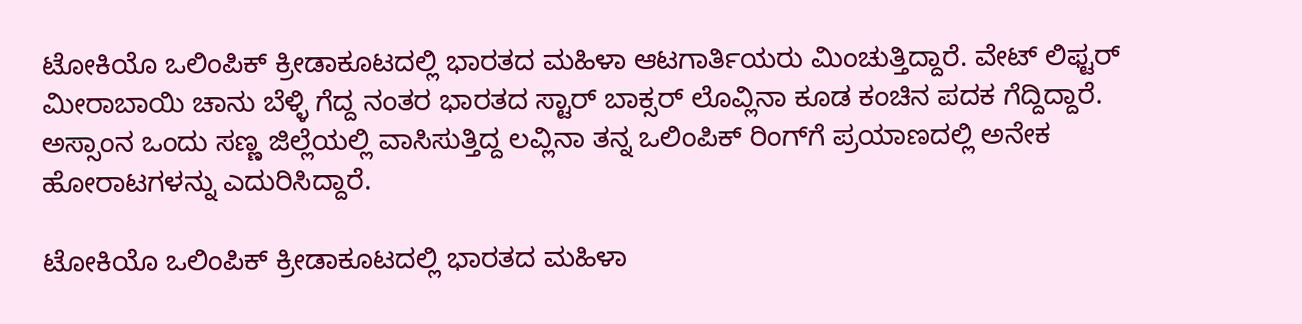ಟೋಕಿಯೊ ಒಲಿಂಪಿಕ್ ಕ್ರೀಡಾಕೂಟದಲ್ಲಿ ಭಾರತದ ಮಹಿಳಾ ಆಟಗಾರ್ತಿಯರು ಮಿಂಚುತ್ತಿದ್ದಾರೆ. ವೇಟ್ ಲಿಫ್ಟರ್ ಮೀರಾಬಾಯಿ ಚಾನು ಬೆಳ್ಳಿ ಗೆದ್ದ ನಂತರ ಭಾರತದ ಸ್ಟಾರ್ ಬಾಕ್ಸರ್ ಲೊವ್ಲಿನಾ ಕೂಡ ಕಂಚಿನ ಪದಕ ಗೆದ್ದಿದ್ದಾರೆ. ಅಸ್ಸಾಂನ ಒಂದು ಸಣ್ಣ ಜಿಲ್ಲೆಯಲ್ಲಿ ವಾಸಿಸುತ್ತಿದ್ದ ಲವ್ಲಿನಾ ತನ್ನ ಒಲಿಂಪಿಕ್ ರಿಂಗ್‌ಗೆ ಪ್ರಯಾಣದಲ್ಲಿ ಅನೇಕ ಹೋರಾಟಗಳನ್ನು ಎದುರಿಸಿದ್ದಾರೆ.

ಟೋಕಿಯೊ ಒಲಿಂಪಿಕ್ ಕ್ರೀಡಾಕೂಟದಲ್ಲಿ ಭಾರತದ ಮಹಿಳಾ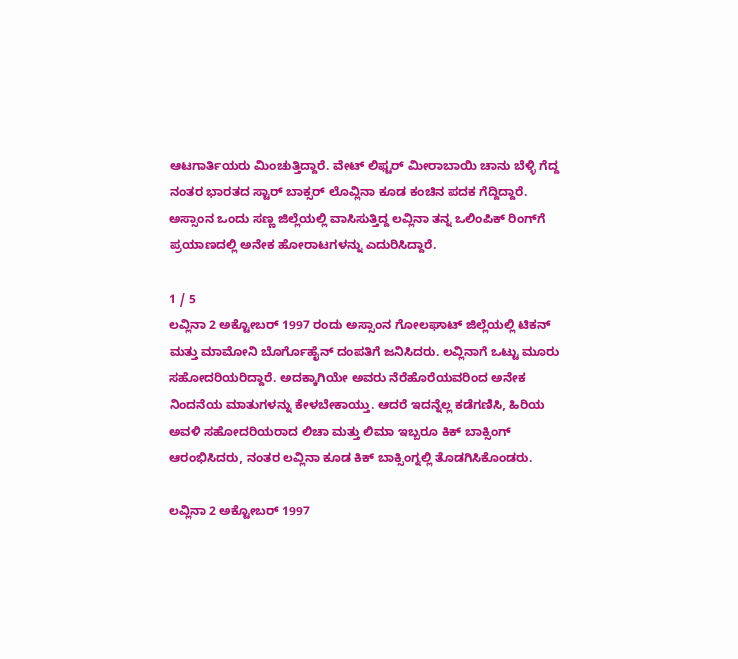ಆಟಗಾರ್ತಿಯರು ಮಿಂಚುತ್ತಿದ್ದಾರೆ. ವೇಟ್ ಲಿಫ್ಟರ್ ಮೀರಾಬಾಯಿ ಚಾನು ಬೆಳ್ಳಿ ಗೆದ್ದ ನಂತರ ಭಾರತದ ಸ್ಟಾರ್ ಬಾಕ್ಸರ್ ಲೊವ್ಲಿನಾ ಕೂಡ ಕಂಚಿನ ಪದಕ ಗೆದ್ದಿದ್ದಾರೆ. ಅಸ್ಸಾಂನ ಒಂದು ಸಣ್ಣ ಜಿಲ್ಲೆಯಲ್ಲಿ ವಾಸಿಸುತ್ತಿದ್ದ ಲವ್ಲಿನಾ ತನ್ನ ಒಲಿಂಪಿಕ್ ರಿಂಗ್‌ಗೆ ಪ್ರಯಾಣದಲ್ಲಿ ಅನೇಕ ಹೋರಾಟಗಳನ್ನು ಎದುರಿಸಿದ್ದಾರೆ.

1 / 5
ಲವ್ಲಿನಾ 2 ಅಕ್ಟೋಬರ್ 1997 ರಂದು ಅಸ್ಸಾಂನ ಗೋಲಘಾಟ್ ಜಿಲ್ಲೆಯಲ್ಲಿ ಟಿಕನ್ ಮತ್ತು ಮಾಮೋನಿ ಬೊರ್ಗೊಹೈನ್ ದಂಪತಿಗೆ ಜನಿಸಿದರು. ಲವ್ಲಿನಾಗೆ ಒಟ್ಟು ಮೂರು ಸಹೋದರಿಯರಿದ್ದಾರೆ. ಅದಕ್ಕಾಗಿಯೇ ಅವರು ನೆರೆಹೊರೆಯವರಿಂದ ಅನೇಕ ನಿಂದನೆಯ ಮಾತುಗಳನ್ನು ಕೇಳಬೇಕಾಯ್ತು. ಆದರೆ ಇದನ್ನೆಲ್ಲ ಕಡೆಗಣಿಸಿ, ಹಿರಿಯ ಅವಳಿ ಸಹೋದರಿಯರಾದ ಲಿಚಾ ಮತ್ತು ಲಿಮಾ ಇಬ್ಬರೂ ಕಿಕ್ ಬಾಕ್ಸಿಂಗ್ ಆರಂಭಿಸಿದರು, ನಂತರ ಲವ್ಲಿನಾ ಕೂಡ ಕಿಕ್ ಬಾಕ್ಸಿಂಗ್ನಲ್ಲಿ ತೊಡಗಿಸಿಕೊಂಡರು.

ಲವ್ಲಿನಾ 2 ಅಕ್ಟೋಬರ್ 1997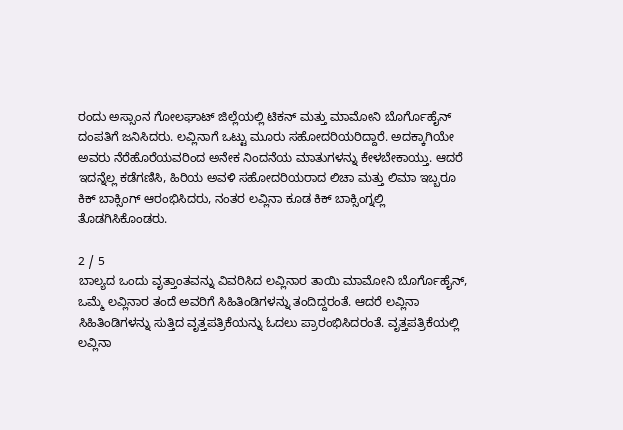ರಂದು ಅಸ್ಸಾಂನ ಗೋಲಘಾಟ್ ಜಿಲ್ಲೆಯಲ್ಲಿ ಟಿಕನ್ ಮತ್ತು ಮಾಮೋನಿ ಬೊರ್ಗೊಹೈನ್ ದಂಪತಿಗೆ ಜನಿಸಿದರು. ಲವ್ಲಿನಾಗೆ ಒಟ್ಟು ಮೂರು ಸಹೋದರಿಯರಿದ್ದಾರೆ. ಅದಕ್ಕಾಗಿಯೇ ಅವರು ನೆರೆಹೊರೆಯವರಿಂದ ಅನೇಕ ನಿಂದನೆಯ ಮಾತುಗಳನ್ನು ಕೇಳಬೇಕಾಯ್ತು. ಆದರೆ ಇದನ್ನೆಲ್ಲ ಕಡೆಗಣಿಸಿ, ಹಿರಿಯ ಅವಳಿ ಸಹೋದರಿಯರಾದ ಲಿಚಾ ಮತ್ತು ಲಿಮಾ ಇಬ್ಬರೂ ಕಿಕ್ ಬಾಕ್ಸಿಂಗ್ ಆರಂಭಿಸಿದರು, ನಂತರ ಲವ್ಲಿನಾ ಕೂಡ ಕಿಕ್ ಬಾಕ್ಸಿಂಗ್ನಲ್ಲಿ ತೊಡಗಿಸಿಕೊಂಡರು.

2 / 5
ಬಾಲ್ಯದ ಒಂದು ವೃತ್ತಾಂತವನ್ನು ವಿವರಿಸಿದ ಲವ್ಲಿನಾರ ತಾಯಿ ಮಾಮೋನಿ ಬೊರ್ಗೊಹೈನ್, ಒಮ್ಮೆ ಲವ್ಲಿನಾರ ತಂದೆ ಅವರಿಗೆ ಸಿಹಿತಿಂಡಿಗಳನ್ನು ತಂದಿದ್ದರಂತೆ. ಆದರೆ ಲವ್ಲಿನಾ ಸಿಹಿತಿಂಡಿಗಳನ್ನು ಸುತ್ತಿದ ವೃತ್ತಪತ್ರಿಕೆಯನ್ನು ಓದಲು ಪ್ರಾರಂಭಿಸಿದರಂತೆ. ವೃತ್ತಪತ್ರಿಕೆಯಲ್ಲಿ ಲವ್ಲಿನಾ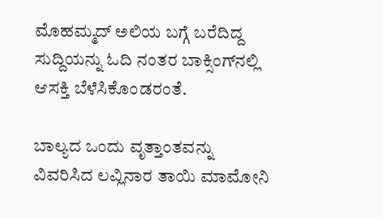ಮೊಹಮ್ಮದ್ ಅಲಿಯ ಬಗ್ಗೆ ಬರೆದಿದ್ದ ಸುದ್ದಿಯನ್ನು ಓದಿ ನಂತರ ಬಾಕ್ಸಿಂಗ್‌ನಲ್ಲಿ ಆಸಕ್ತಿ ಬೆಳೆಸಿಕೊಂಡರಂತೆ.

ಬಾಲ್ಯದ ಒಂದು ವೃತ್ತಾಂತವನ್ನು ವಿವರಿಸಿದ ಲವ್ಲಿನಾರ ತಾಯಿ ಮಾಮೋನಿ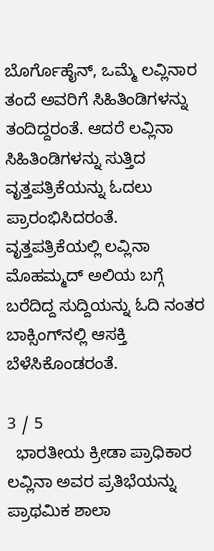ಬೊರ್ಗೊಹೈನ್, ಒಮ್ಮೆ ಲವ್ಲಿನಾರ ತಂದೆ ಅವರಿಗೆ ಸಿಹಿತಿಂಡಿಗಳನ್ನು ತಂದಿದ್ದರಂತೆ. ಆದರೆ ಲವ್ಲಿನಾ ಸಿಹಿತಿಂಡಿಗಳನ್ನು ಸುತ್ತಿದ ವೃತ್ತಪತ್ರಿಕೆಯನ್ನು ಓದಲು ಪ್ರಾರಂಭಿಸಿದರಂತೆ. ವೃತ್ತಪತ್ರಿಕೆಯಲ್ಲಿ ಲವ್ಲಿನಾ ಮೊಹಮ್ಮದ್ ಅಲಿಯ ಬಗ್ಗೆ ಬರೆದಿದ್ದ ಸುದ್ದಿಯನ್ನು ಓದಿ ನಂತರ ಬಾಕ್ಸಿಂಗ್‌ನಲ್ಲಿ ಆಸಕ್ತಿ ಬೆಳೆಸಿಕೊಂಡರಂತೆ.

3 / 5
  ಭಾರತೀಯ ಕ್ರೀಡಾ ಪ್ರಾಧಿಕಾರ ಲವ್ಲಿನಾ ಅವರ ಪ್ರತಿಭೆಯನ್ನು ಪ್ರಾಥಮಿಕ ಶಾಲಾ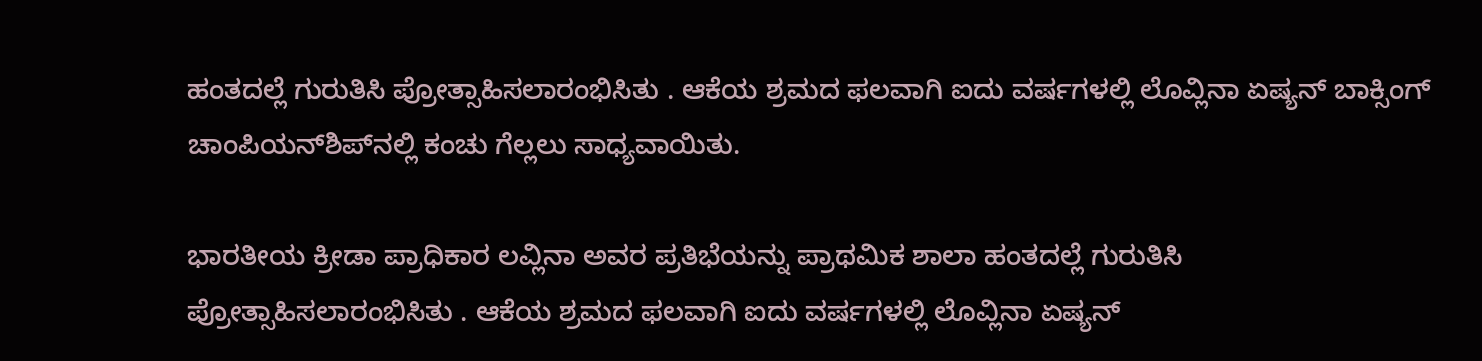ಹಂತದಲ್ಲೆ ಗುರುತಿಸಿ ಪ್ರೋತ್ಸಾಹಿಸಲಾರಂಭಿಸಿತು . ಆಕೆಯ ಶ್ರಮದ ಫಲವಾಗಿ ಐದು ವರ್ಷಗಳಲ್ಲಿ ಲೊವ್ಲಿನಾ ಏಷ್ಯನ್ ಬಾಕ್ಸಿಂಗ್ ಚಾಂಪಿಯನ್‌ಶಿಪ್‌ನಲ್ಲಿ ಕಂಚು ಗೆಲ್ಲಲು ಸಾಧ್ಯವಾಯಿತು.

ಭಾರತೀಯ ಕ್ರೀಡಾ ಪ್ರಾಧಿಕಾರ ಲವ್ಲಿನಾ ಅವರ ಪ್ರತಿಭೆಯನ್ನು ಪ್ರಾಥಮಿಕ ಶಾಲಾ ಹಂತದಲ್ಲೆ ಗುರುತಿಸಿ ಪ್ರೋತ್ಸಾಹಿಸಲಾರಂಭಿಸಿತು . ಆಕೆಯ ಶ್ರಮದ ಫಲವಾಗಿ ಐದು ವರ್ಷಗಳಲ್ಲಿ ಲೊವ್ಲಿನಾ ಏಷ್ಯನ್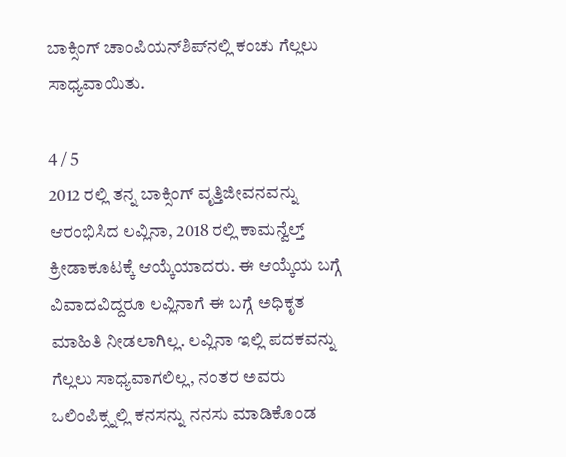ಬಾಕ್ಸಿಂಗ್ ಚಾಂಪಿಯನ್‌ಶಿಪ್‌ನಲ್ಲಿ ಕಂಚು ಗೆಲ್ಲಲು ಸಾಧ್ಯವಾಯಿತು.

4 / 5
2012 ರಲ್ಲಿ ತನ್ನ ಬಾಕ್ಸಿಂಗ್ ವೃತ್ತಿಜೀವನವನ್ನು ಆರಂಭಿಸಿದ ಲವ್ಲಿನಾ, 2018 ರಲ್ಲಿ ಕಾಮನ್ವೆಲ್ತ್ ಕ್ರೀಡಾಕೂಟಕ್ಕೆ ಆಯ್ಕೆಯಾದರು. ಈ ಆಯ್ಕೆಯ ಬಗ್ಗೆ ವಿವಾದವಿದ್ದರೂ ಲವ್ಲಿನಾಗೆ ಈ ಬಗ್ಗೆ ಅಧಿಕೃತ ಮಾಹಿತಿ ನೀಡಲಾಗಿಲ್ಲ. ಲವ್ಲಿನಾ ಇಲ್ಲಿ ಪದಕವನ್ನು ಗೆಲ್ಲಲು ಸಾಧ್ಯವಾಗಲಿಲ್ಲ, ನಂತರ ಅವರು ಒಲಿಂಪಿಕ್ಸ್ನಲ್ಲಿ ಕನಸನ್ನು ನನಸು ಮಾಡಿಕೊಂಡ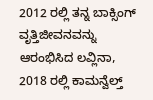2012 ರಲ್ಲಿ ತನ್ನ ಬಾಕ್ಸಿಂಗ್ ವೃತ್ತಿಜೀವನವನ್ನು ಆರಂಭಿಸಿದ ಲವ್ಲಿನಾ, 2018 ರಲ್ಲಿ ಕಾಮನ್ವೆಲ್ತ್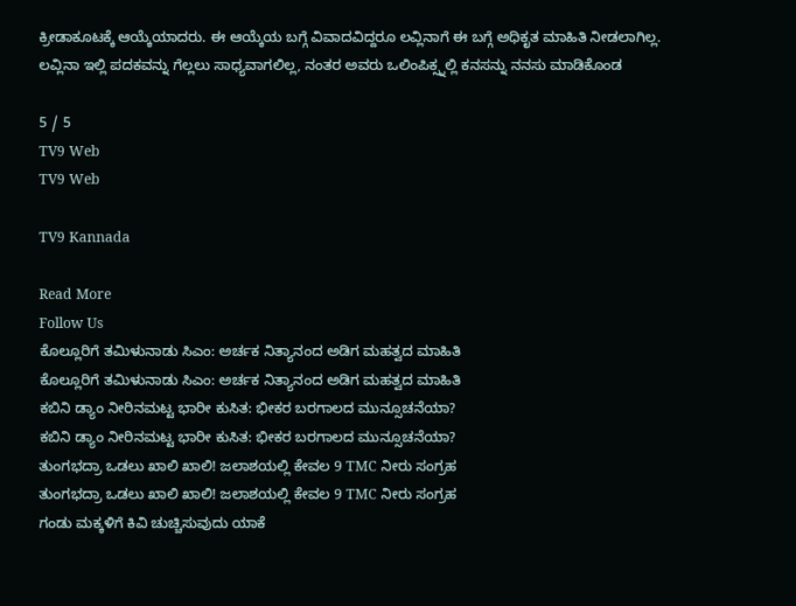ಕ್ರೀಡಾಕೂಟಕ್ಕೆ ಆಯ್ಕೆಯಾದರು. ಈ ಆಯ್ಕೆಯ ಬಗ್ಗೆ ವಿವಾದವಿದ್ದರೂ ಲವ್ಲಿನಾಗೆ ಈ ಬಗ್ಗೆ ಅಧಿಕೃತ ಮಾಹಿತಿ ನೀಡಲಾಗಿಲ್ಲ. ಲವ್ಲಿನಾ ಇಲ್ಲಿ ಪದಕವನ್ನು ಗೆಲ್ಲಲು ಸಾಧ್ಯವಾಗಲಿಲ್ಲ, ನಂತರ ಅವರು ಒಲಿಂಪಿಕ್ಸ್ನಲ್ಲಿ ಕನಸನ್ನು ನನಸು ಮಾಡಿಕೊಂಡ

5 / 5
TV9 Web
TV9 Web

TV9 Kannada

Read More
Follow Us
ಕೊಲ್ಲೂರಿಗೆ ತಮಿಳುನಾಡು ಸಿಎಂ: ಅರ್ಚಕ ನಿತ್ಯಾನಂದ ಅಡಿಗ ಮಹತ್ವದ ಮಾಹಿತಿ
ಕೊಲ್ಲೂರಿಗೆ ತಮಿಳುನಾಡು ಸಿಎಂ: ಅರ್ಚಕ ನಿತ್ಯಾನಂದ ಅಡಿಗ ಮಹತ್ವದ ಮಾಹಿತಿ
ಕಬಿನಿ ಡ್ಯಾಂ ನೀರಿನಮಟ್ಟ ಭಾರೀ ಕುಸಿತ: ಭೀಕರ ಬರಗಾಲದ ಮುನ್ಸೂಚನೆಯಾ?
ಕಬಿನಿ ಡ್ಯಾಂ ನೀರಿನಮಟ್ಟ ಭಾರೀ ಕುಸಿತ: ಭೀಕರ ಬರಗಾಲದ ಮುನ್ಸೂಚನೆಯಾ?
ತುಂಗಭದ್ರಾ ಒಡಲು ಖಾಲಿ ಖಾಲಿ! ಜಲಾಶಯಲ್ಲಿ ಕೇವಲ 9 TMC ನೀರು ಸಂಗ್ರಹ
ತುಂಗಭದ್ರಾ ಒಡಲು ಖಾಲಿ ಖಾಲಿ! ಜಲಾಶಯಲ್ಲಿ ಕೇವಲ 9 TMC ನೀರು ಸಂಗ್ರಹ
ಗಂಡು ಮಕ್ಕಳಿಗೆ ಕಿವಿ ಚುಚ್ಚಿಸುವುದು ಯಾಕೆ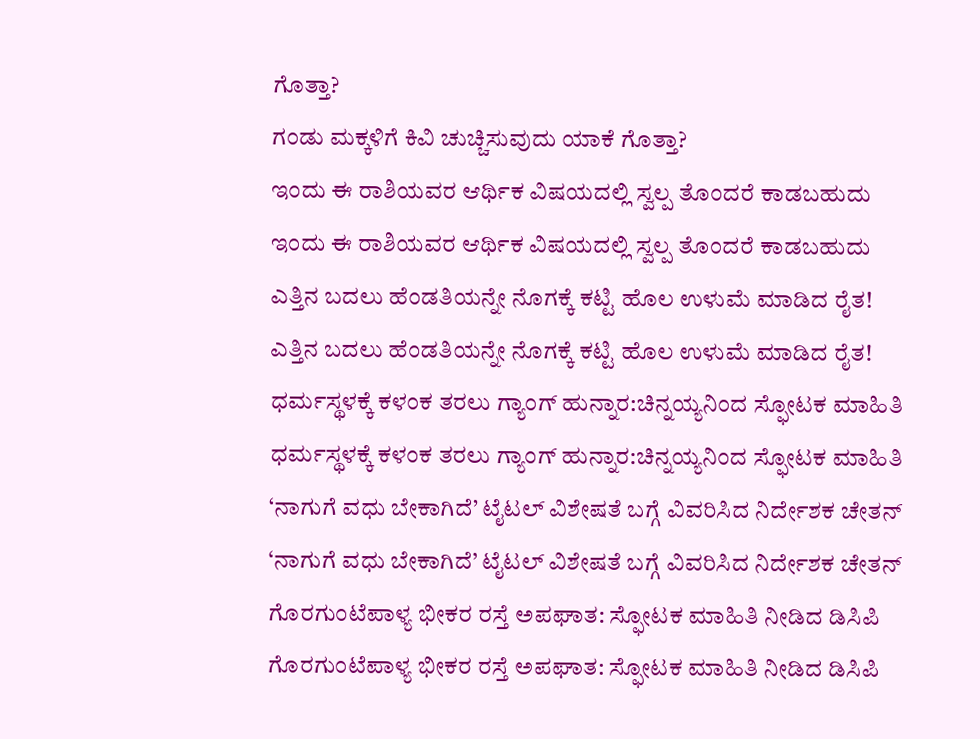ಗೊತ್ತಾ?
ಗಂಡು ಮಕ್ಕಳಿಗೆ ಕಿವಿ ಚುಚ್ಚಿಸುವುದು ಯಾಕೆ ಗೊತ್ತಾ?
ಇಂದು ಈ ರಾಶಿಯವರ ಆರ್ಥಿಕ ವಿಷಯದಲ್ಲಿ ಸ್ವಲ್ಪ ತೊಂದರೆ ಕಾಡಬಹುದು
ಇಂದು ಈ ರಾಶಿಯವರ ಆರ್ಥಿಕ ವಿಷಯದಲ್ಲಿ ಸ್ವಲ್ಪ ತೊಂದರೆ ಕಾಡಬಹುದು
ಎತ್ತಿನ ಬದಲು ಹೆಂಡತಿಯನ್ನೇ ನೊಗಕ್ಕೆ ಕಟ್ಟಿ ಹೊಲ ಉಳುಮೆ ಮಾಡಿದ ರೈತ!
ಎತ್ತಿನ ಬದಲು ಹೆಂಡತಿಯನ್ನೇ ನೊಗಕ್ಕೆ ಕಟ್ಟಿ ಹೊಲ ಉಳುಮೆ ಮಾಡಿದ ರೈತ!
ಧರ್ಮಸ್ಥಳಕ್ಕೆ ಕಳಂಕ ತರಲು ಗ್ಯಾಂಗ್ ಹುನ್ನಾರ:ಚಿನ್ನಯ್ಯನಿಂದ ಸ್ಫೋಟಕ ಮಾಹಿತಿ
ಧರ್ಮಸ್ಥಳಕ್ಕೆ ಕಳಂಕ ತರಲು ಗ್ಯಾಂಗ್ ಹುನ್ನಾರ:ಚಿನ್ನಯ್ಯನಿಂದ ಸ್ಫೋಟಕ ಮಾಹಿತಿ
‘ನಾಗುಗೆ ವಧು ಬೇಕಾಗಿದೆ’ ಟೈಟಲ್ ವಿಶೇಷತೆ ಬಗ್ಗೆ ವಿವರಿಸಿದ ನಿರ್ದೇಶಕ ಚೇತನ್
‘ನಾಗುಗೆ ವಧು ಬೇಕಾಗಿದೆ’ ಟೈಟಲ್ ವಿಶೇಷತೆ ಬಗ್ಗೆ ವಿವರಿಸಿದ ನಿರ್ದೇಶಕ ಚೇತನ್
ಗೊರಗುಂಟೆಪಾಳ್ಯ ಭೀಕರ ರಸ್ತೆ ಅಪಘಾತ: ಸ್ಫೋಟಕ ಮಾಹಿತಿ ನೀಡಿದ ಡಿಸಿಪಿ
ಗೊರಗುಂಟೆಪಾಳ್ಯ ಭೀಕರ ರಸ್ತೆ ಅಪಘಾತ: ಸ್ಫೋಟಕ ಮಾಹಿತಿ ನೀಡಿದ ಡಿಸಿಪಿ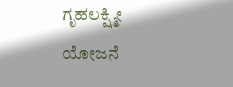ಗೃಹಲಕ್ಷ್ಮೀ ಯೋಜನೆ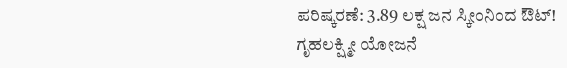ಪರಿಷ್ಕರಣೆ: 3.89 ಲಕ್ಷ ಜನ ಸ್ಕೀಂನಿಂದ ಔಟ್!
ಗೃಹಲಕ್ಷ್ಮೀ ಯೋಜನೆ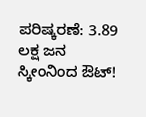ಪರಿಷ್ಕರಣೆ: 3.89 ಲಕ್ಷ ಜನ ಸ್ಕೀಂನಿಂದ ಔಟ್!